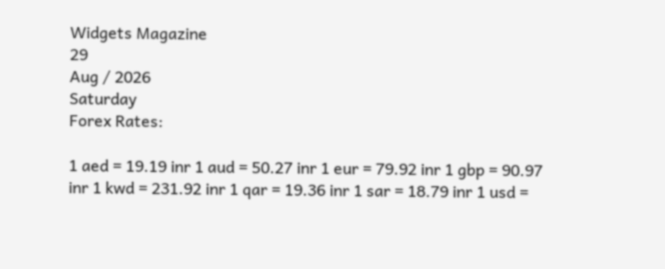Widgets Magazine
29
Aug / 2026
Saturday
Forex Rates:

1 aed = 19.19 inr 1 aud = 50.27 inr 1 eur = 79.92 inr 1 gbp = 90.97 inr 1 kwd = 231.92 inr 1 qar = 19.36 inr 1 sar = 18.79 inr 1 usd =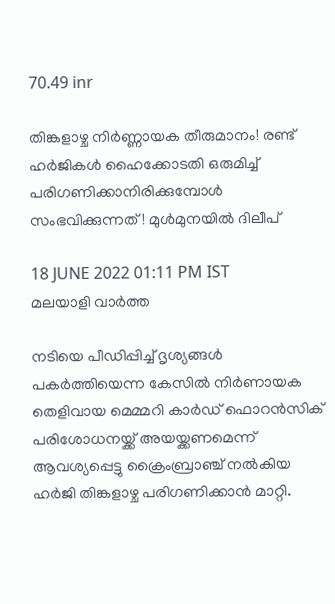70.49 inr

തിങ്കളാഴ്ച നിർണ്ണായക തീരുമാനം! രണ്ട് ഹർജികൾ ഹൈക്കോടതി ഒരുമിച്ച് പരിഗണിക്കാനിരിക്കുമ്പോൾ സംഭവിക്കുന്നത്! മുൾമുനയിൽ ദിലീപ്

18 JUNE 2022 01:11 PM IST
മലയാളി വാര്‍ത്ത

നടിയെ പീഡിപ്പിച്ച് ദൃശ്യങ്ങൾ പകർത്തിയെന്ന കേസിൽ നിർണായക തെളിവായ മെമ്മറി കാർഡ് ഫൊറൻസിക് പരിശോധനയ്ക്ക് അയയ്ക്കണമെന്ന് ആവശ്യപ്പെട്ടു ക്രൈംബ്രാഞ്ച് നൽകിയ ഹർജി തിങ്കളാഴ്ച പരിഗണിക്കാൻ മാറ്റി.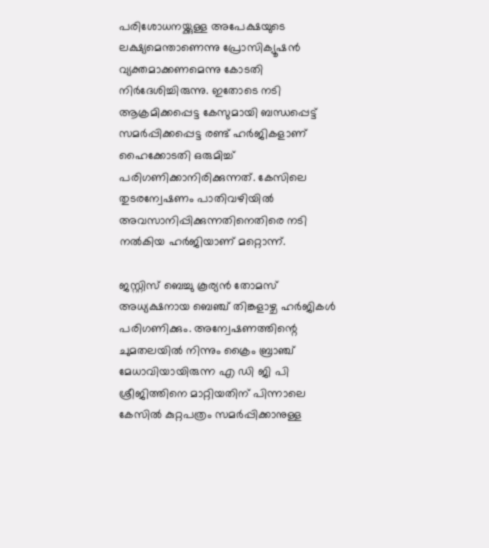പരിശോധനയ്ക്കുള്ള അപേക്ഷയുടെ ലക്ഷ്യമെന്താണെന്നു പ്രോസിക്യൂഷൻ വ്യക്തമാക്കണമെന്നു കോടതി നിർദേശിച്ചിരുന്നു. ഇതോടെ നടി ആക്രമിക്കപ്പെട്ട കേസുമായി ബന്ധപ്പെട്ട് സമർപ്പിക്കപ്പെട്ട രണ്ട് ഹർജികളാണ് ഹൈക്കോടതി ഒരുമിച്ച് പരിഗണിക്കാനിരിക്കുന്നത്. കേസിലെ തുടരന്വേഷണം പാതിവഴിയില്‍ അവസാനിപ്പിക്കുന്നതിനെതിരെ നടി നല്‍കിയ ഹർജിയാണ് മറ്റൊന്ന്.

ജസ്റ്റിസ് ബെച്ചു കൂര്യന്‍ തോമസ് അധ്യക്ഷനായ ബെഞ്ച് തിങ്കളാഴ്ച ഹർജികള്‍ പരിഗണിക്കും. അന്വേഷണത്തിന്റെ ചുമതലയില്‍ നിന്നും ക്രൈം ബ്രാഞ്ച് മേധാവിയായിരുന്ന എ ഡി ജി പി ശ്രീജിത്തിനെ മാറ്റിയതിന് പിന്നാലെ കേസില്‍ കുറ്റപത്രം സമർപ്പിക്കാനുള്ള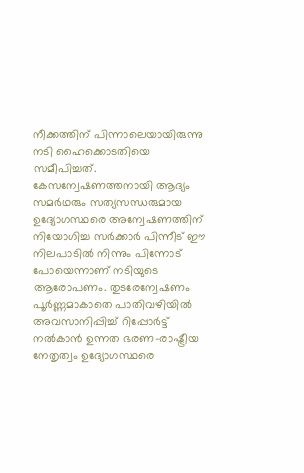നീക്കത്തിന് പിന്നാലെയായിരുന്നു നടി ഹൈക്കൊടതിയെ സമീപിച്ചത്. കേസന്വേഷണത്തനായി ആദ്യം സമർഥരും സത്യസന്ധരുമായ ഉദ്യോഗസ്ഥരെ അന്വേഷണത്തിന് നിയോഗിച്ച സർക്കാർ പിന്നീട് ഈ നിലപാടില്‍ നിന്നും പിന്നോട് പോയെന്നാണ് നടിയുടെ ആരോപണം. തുടരേന്വേഷണം പൂർണ്ണമാകാതെ പാതിവഴിയില്‍ അവസാനിപ്പിച്ച് റിപ്പോർട്ട് നല്‍കാന്‍ ഉന്നത ഭരണ-രാഷ്ട്രീയ നേതൃത്വം ഉദ്യോഗസ്ഥരെ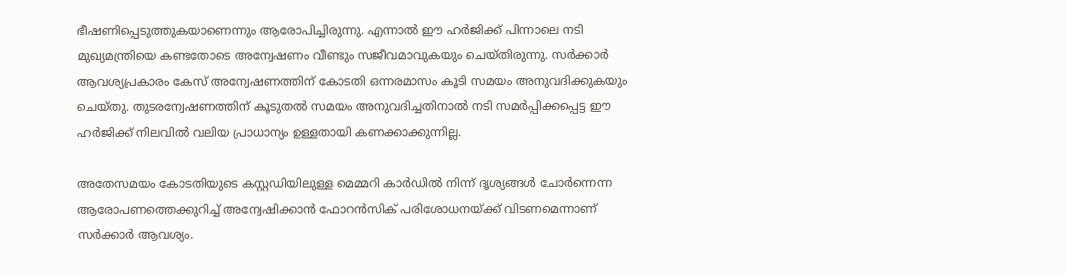ഭീഷണിപ്പെടുത്തുകയാണെന്നും ആരോപിച്ചിരുന്നു. എന്നാല്‍ ഈ ഹർജിക്ക് പിന്നാലെ നടി മുഖ്യമന്ത്രിയെ കണ്ടതോടെ അന്വേഷണം വീണ്ടും സജീവമാവുകയും ചെയ്തിരുന്നു. സർക്കാർ ആവശ്യപ്രകാരം കേസ് അന്വേഷണത്തിന് കോടതി ഒന്നരമാസം കൂടി സമയം അനുവദിക്കുകയും ചെയ്തു. തുടരന്വേഷണത്തിന് കൂടുതല്‍ സമയം അനുവദിച്ചതിനാല്‍ നടി സമർപ്പിക്കപ്പെട്ട ഈ ഹർജിക്ക് നിലവില്‍ വലിയ പ്രാധാന്യം ഉള്ളതായി കണക്കാക്കുന്നില്ല.

അതേസമയം കോടതിയുടെ കസ്റ്റഡിയിലുള്ള മെമ്മറി കാർഡില്‍ നിന്ന് ദൃശ്യങ്ങള്‍ ചോർന്നെന്ന ആരോപണത്തെക്കുറിച്ച് അന്വേഷിക്കാന്‍ ഫോറന്‍സിക് പരിശോധനയ്ക്ക് വിടണമെന്നാണ് സർക്കാർ ആവശ്യം.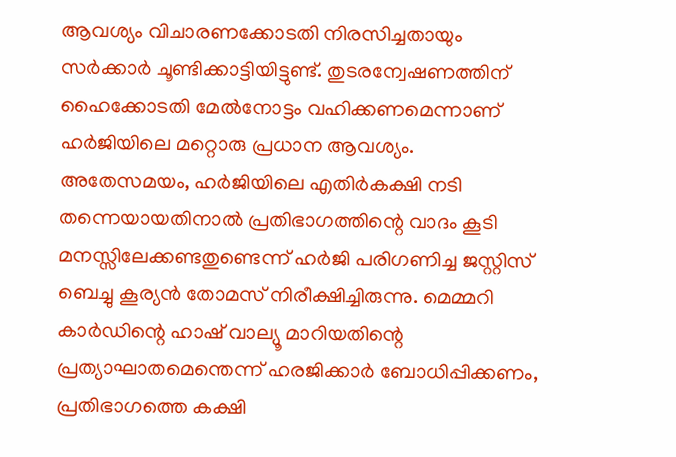ആവശ്യം വിചാരണക്കോടതി നിരസിച്ചതായും സർക്കാർ ചൂണ്ടിക്കാട്ടിയിട്ടുണ്ട്. തുടരന്വേഷണത്തിന് ഹൈക്കോടതി മേല്‍നോട്ടം വഹിക്കണമെന്നാണ് ഹർജിയിലെ മറ്റൊരു പ്രധാന ആവശ്യം. അതേസമയം, ഹർജിയിലെ എതിർകക്ഷി നടി തന്നെയായതിനാല്‍ പ്രതിഭാഗത്തിന്റെ വാദം കൂടി മനസ്സിലേക്കണ്ടതുണ്ടെന്ന് ഹർജി പരിഗണിച്ച ജസ്റ്റിസ് ബെച്ചു കൂര്യന്‍ തോമസ് നിരീക്ഷിച്ചിരുന്നു. മെമ്മറി കാർഡിന്റെ ഹാഷ് വാല്യൂ മാറിയതിന്റെ പ്രത്യാഘാതമെന്തെന്ന് ഹരജിക്കാർ ബോധിപ്പിക്കണം, പ്രതിഭാഗത്തെ കക്ഷി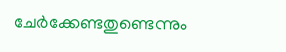ചേർക്കേണ്ടതുണ്ടെന്നും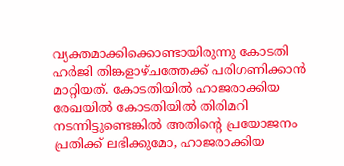വ്യക്തമാക്കിക്കൊണ്ടായിരുന്നു കോടതി ഹർജി തിങ്കളാഴ്ചത്തേക്ക് പരിഗണിക്കാന്‍ മാറ്റിയത്. കോടതിയില്‍ ഹാജരാക്കിയ രേഖയില്‍ കോടതിയില്‍ തിരിമറി നടന്നിട്ടുണ്ടെങ്കില്‍ അതിന്റെ പ്രയോജനം പ്രതിക്ക് ലഭിക്കുമോ, ഹാജരാക്കിയ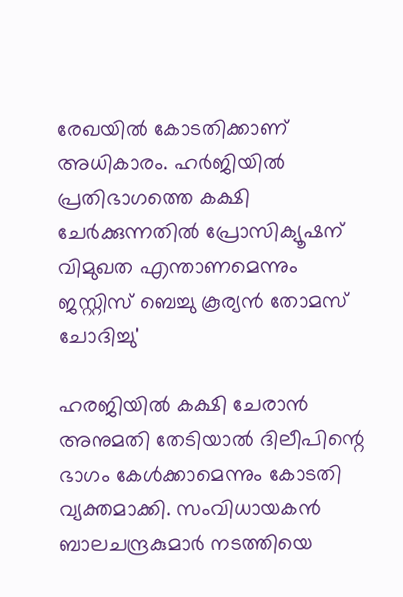രേഖയില്‍ കോടതിക്കാണ് അധികാരം. ഹർജിയില്‍ പ്രതിഭാഗത്തെ കക്ഷി ചേർക്കുന്നതില്‍ പ്രോസിക്യൂഷന് വിമുഖത എന്താണമെന്നും ജസ്റ്റിസ് ബെച്ചു കൂര്യന്‍ തോമസ് ചോദിച്ചു'

ഹരജിയിൽ കക്ഷി ചേരാൻ അനുമതി തേടിയാൽ ദിലീപിന്റെ ഭാഗം കേൾക്കാമെന്നും കോടതി വ്യക്തമാക്കി. സംവിധായകന്‍ ബാലചന്ദ്രകുമാർ നടത്തിയെ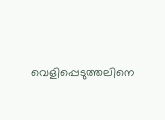വെളിപ്പെടുത്തലിനെ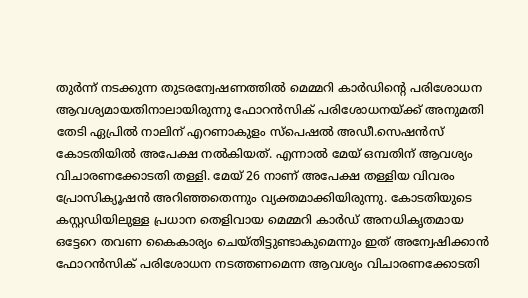തുർന്ന് നടക്കുന്ന തുടരന്വേഷണത്തില്‍ മെമ്മറി കാർഡിന്റെ പരിശോധന ആവശ്യമായതിനാലായിരുന്നു ഫോറന്‍സിക് പരിശോധനയ്ക്ക് അനുമതി തേടി ഏപ്രില്‍ നാലിന് എറണാകുളം സ്പെഷല്‍ അഡീ.സെഷന്‍സ് കോടതിയില്‍ അപേക്ഷ നല്‍കിയത്. എന്നാല്‍ മേയ് ഒമ്പതിന് ആവശ്യം വിചാരണക്കോടതി തള്ളി. മേയ് 26 നാണ് അപേക്ഷ തള്ളിയ വിവരം പ്രോസിക്യൂഷൻ അറിഞ്ഞതെന്നും വ്യക്തമാക്കിയിരുന്നു. കോടതിയുടെ കസ്റ്റഡിയിലുള്ള പ്രധാന തെളിവായ മെമ്മറി കാർഡ് അനധികൃതമായ ഒട്ടേറെ തവണ കൈകാര്യം ചെയ്തിട്ടുണ്ടാകുമെന്നും ഇത് അന്വേഷിക്കാൻ ഫോറൻസിക് പരിശോധന നടത്തണമെന്ന ആവശ്യം വിചാരണക്കോടതി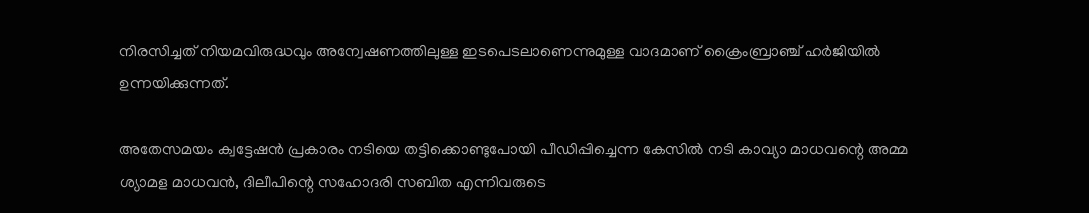നിരസിച്ചത് നിയമവിരുദ്ധവും അന്വേഷണത്തിലുള്ള ഇടപെടലാണെന്നുമുള്ള വാദമാണ് ക്രൈംബ്രാഞ്ച് ഹർജിയില്‍ ഉന്നയിക്കുന്നത്.

അതേസമയം ക്വട്ടേഷൻ പ്രകാരം നടിയെ തട്ടിക്കൊണ്ടുപോയി പീഡിപ്പിച്ചെന്ന കേസിൽ നടി കാവ്യാ മാധവന്റെ അമ്മ ശ്യാമള മാധവൻ, ദിലീപിന്റെ സഹോദരി സബിത എന്നിവരുടെ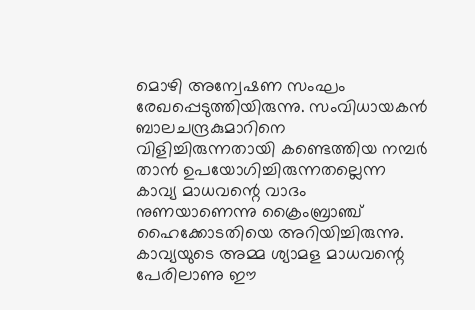മൊഴി അന്വേഷണ സംഘം രേഖപ്പെടുത്തിയിരുന്നു. സംവിധായകൻ ബാലചന്ദ്രകുമാറിനെ വിളിച്ചിരുന്നതായി കണ്ടെത്തിയ നമ്പർ താൻ ഉപയോഗിച്ചിരുന്നതല്ലെന്ന കാവ്യ മാധവന്റെ വാദം നുണയാണെന്നു ക്രൈംബ്രാഞ്ച്‌ ഹൈക്കോടതിയെ അറിയിച്ചിരുന്നു. കാവ്യയുടെ അമ്മ ശ്യാമള മാധവന്റെ പേരിലാണു ഈ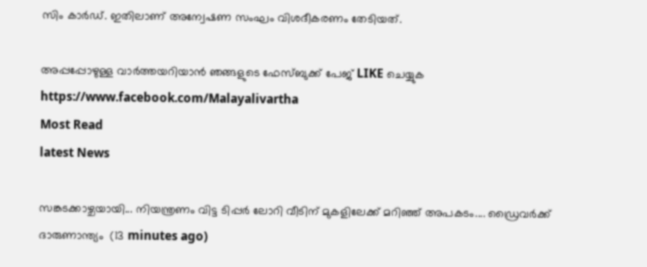സിം കാർഡ്‌. ഇതിലാണ് അന്വേഷണ സംഘം വിശദീകരണം തേടിയത്.

അപ്പപ്പോഴുള്ള വാര്‍ത്തയറിയാന്‍ ഞങ്ങളുടെ ഫേസ്‌ബുക്ക്‌ പേജ് LIKE ചെയ്യുക
https://www.facebook.com/Malayalivartha
Most Read
latest News

സങ്കടക്കാഴ്ചയായി... നിയന്ത്രണം വിട്ട ടിപ്പർ ലോറി വീടിന് മുകളിലേക്ക് മറിഞ്ഞ് അപകടം.... ഡ്രൈവർക്ക് ദാരുണാന്ത്യം  (13 minutes ago)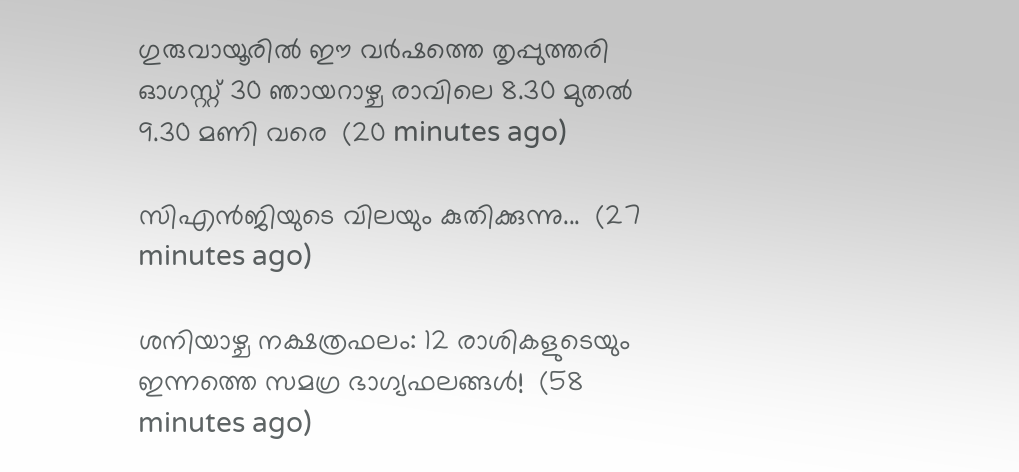ഗുരുവായൂരിൽ ഈ വർഷത്തെ തൃപ്പുത്തരി ഓഗസ്റ്റ് 30 ഞായറാഴ്ച രാവിലെ 8.30 മുതൽ 9.30 മണി വരെ  (20 minutes ago)

സിഎൻജിയുടെ വിലയും കുതിക്കുന്നു...  (27 minutes ago)

ശനിയാഴ്ച നക്ഷത്രഫലം: 12 രാശികളുടെയും ഇന്നത്തെ സമഗ്ര ഭാഗ്യഫലങ്ങൾ!  (58 minutes ago)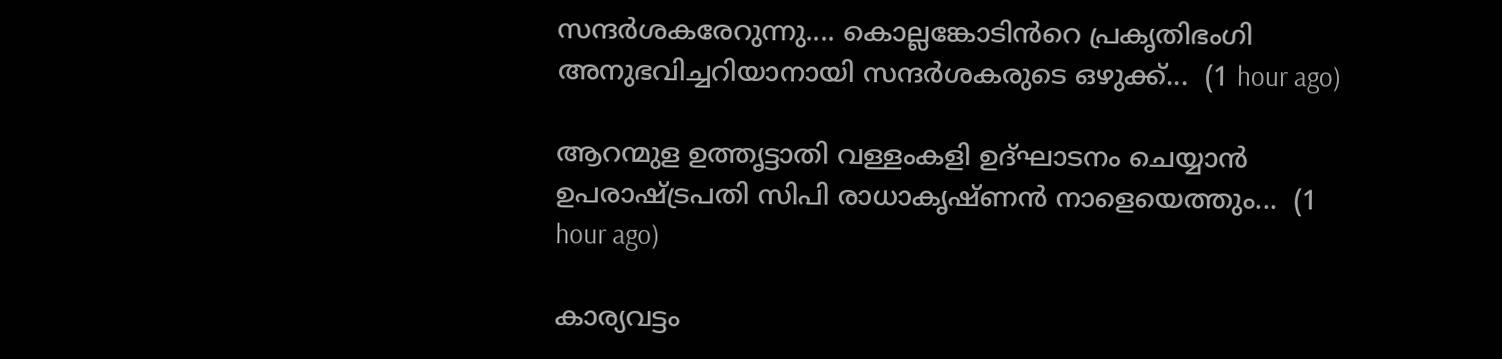സന്ദർശകരേറുന്നു.... കൊല്ലങ്കോടിൻറെ പ്രകൃതിഭംഗി അനുഭവിച്ചറിയാനായി സന്ദർശകരുടെ ഒഴുക്ക്...  (1 hour ago)

ആറന്മുള ഉത്തൃട്ടാതി വള്ളംകളി ഉദ്ഘാടനം ചെയ്യാൻ ഉപരാഷ്ട്രപതി സിപി രാധാകൃഷ്ണൻ നാളെയെത്തും...  (1 hour ago)

കാര്യവട്ടം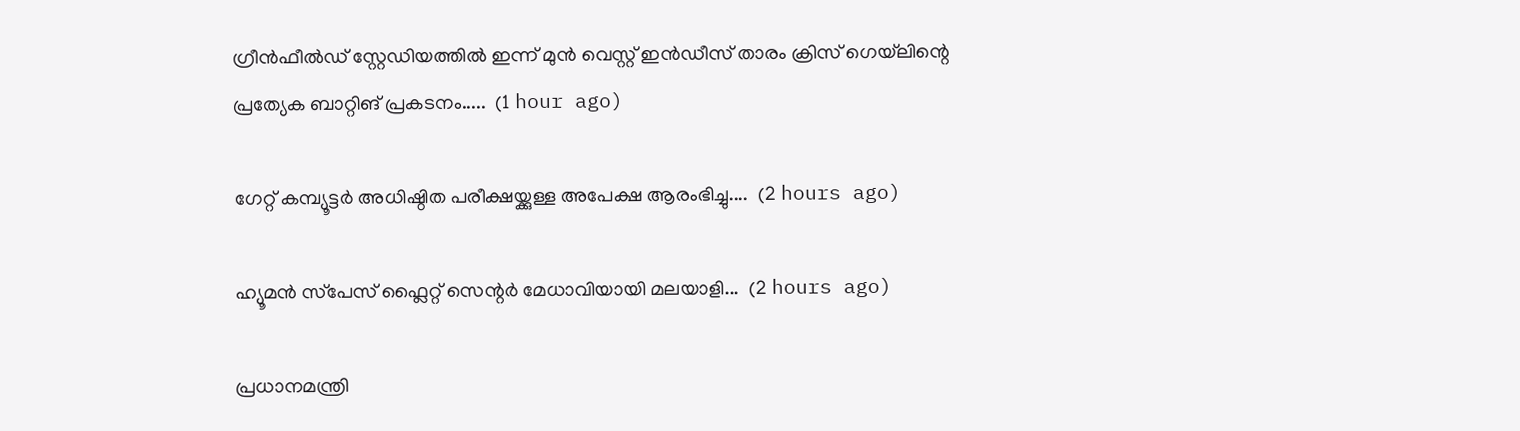ഗ്രീൻഫീൽഡ് സ്റ്റേഡിയത്തിൽ ഇന്ന് മുൻ വെസ്റ്റ് ഇൻഡീസ് താരം ക്രിസ് ഗെയ്‌ലിന്റെ പ്രത്യേക ബാറ്റിങ് പ്രകടനം.....  (1 hour ago)

ഗേറ്റ് കമ്പ്യൂട്ടർ അധിഷ്ഠിത പരീക്ഷയ്ക്കുള്ള അപേക്ഷ ആരംഭിച്ചു....  (2 hours ago)

ഹ്യൂമൻ സ്‌പേസ് ഫ്ലൈറ്റ് സെന്റർ മേധാവിയായി മലയാളി...  (2 hours ago)

പ്രധാനമന്ത്രി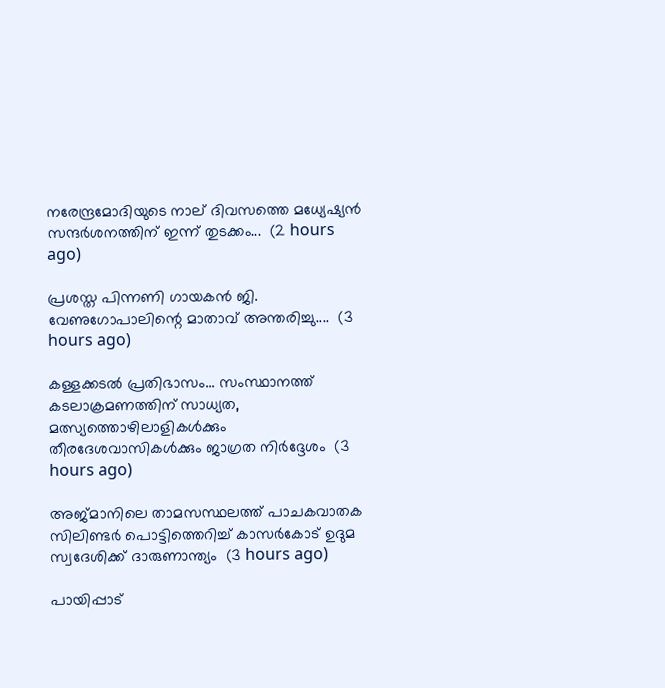നരേന്ദ്രമോദിയുടെ നാല് ദിവസത്തെ മധ്യേഷ്യൻ സന്ദർശനത്തിന് ഇന്ന് തുടക്കം...  (2 hours ago)

പ്രശസ്ത പിന്നണി ഗായകൻ ജി. വേണുഗോപാലിന്റെ മാതാവ് അന്തരിച്ചു....  (3 hours ago)

കള്ളക്കടൽ പ്രതിഭാസം... സംസ്ഥാനത്ത് കടലാക്രമണത്തിന് സാധ്യത, മത്സ്യത്തൊഴിലാളികൾക്കും തീരദേശവാസികൾക്കും ജാഗ്രത നിർദ്ദേശം  (3 hours ago)

അജ്മാനിലെ താമസസ്ഥലത്ത് പാചകവാതക സിലിണ്ടർ പൊട്ടിത്തെറിച്ച് കാസർകോട്‌ ഉദുമ സ്വദേശിക്ക് ദാരുണാന്ത്യം  (3 hours ago)

പായിപ്പാട്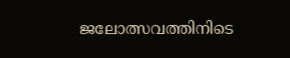ജലോത്സവത്തിനിടെ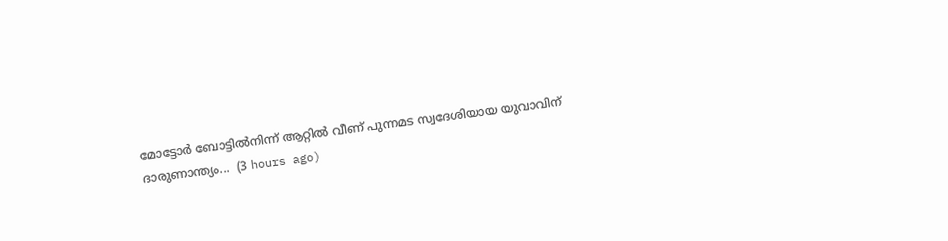മോട്ടോർ ബോട്ടിൽനിന്ന് ആറ്റിൽ വീണ് പുന്നമട സ്വദേശിയായ യുവാവിന് ദാരുണാന്ത്യം...  (3 hours ago)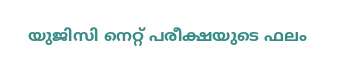യുജിസി നെറ്റ് പരീക്ഷയുടെ ഫലം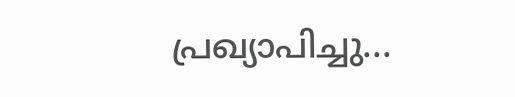പ്രഖ്യാപിച്ചു...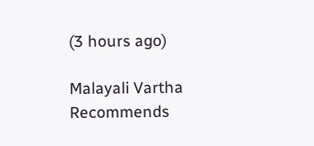(3 hours ago)

Malayali Vartha Recommends